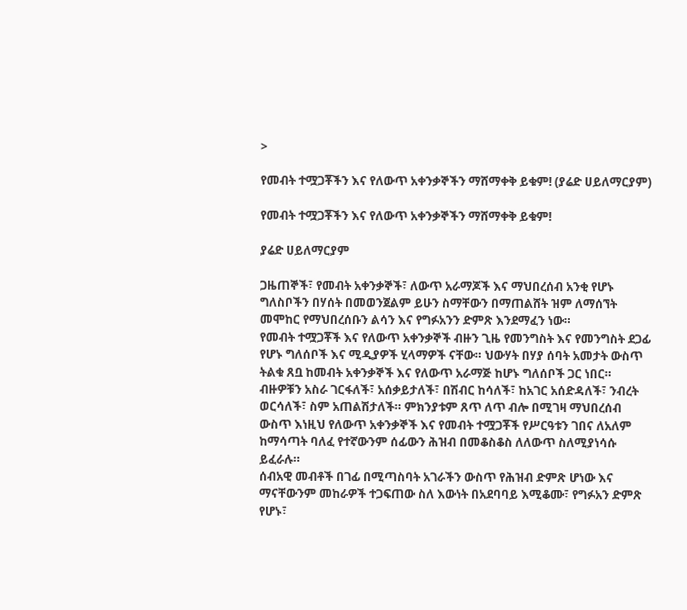>

የመብት ተሟጋቾችን እና የለውጥ አቀንቃኞችን ማሸማቀቅ ይቁም! (ያሬድ ሀይለማርያም)

የመብት ተሟጋቾችን እና የለውጥ አቀንቃኞችን ማሸማቀቅ ይቁም!

ያሬድ ሀይለማርያም

ጋዜጠኞች፣ የመብት አቀንቃኞች፣ ለውጥ አራማጆች እና ማህበረሰብ አንቂ የሆኑ ግለስቦችን በሃሰት በመወንጀልም ይሁን ስማቸውን በማጠልሸት ዝም ለማሰኘት መሞከር የማህበረሰቡን ልሳን እና የግፉአንን ድምጽ እንደማፈን ነው።
የመብት ተሟጋቾች እና የለውጥ አቀንቃኞች ብዙን ጊዜ የመንግስት እና የመንግስት ደጋፊ የሆኑ ግለሰቦች እና ሚዲያዎች ሂላማዎች ናቸው። ህውሃት በሃያ ሰባት አመታት ውስጥ ትልቁ ጸቧ ከመብት አቀንቃኞች እና የለውጥ አራማጅ ከሆኑ ግለሰቦች ጋር ነበር። ብዙዎቹን አስራ ገርፋለች፣ አሰቃይታለች፣ በሽብር ከሳለች፣ ከአገር አሰድዳለች፣ ንብረት ወርሳለች፣ ስም አጠልሽታለች። ምክንያቱም ጸጥ ለጥ ብሎ በሚገዛ ማህበረሰብ ውስጥ እነዚህ የለውጥ አቀንቃኞች እና የመብት ተሟጋቾች የሥርዓቱን ገበና ለአለም ከማሳጣት ባለፈ የተኛውንም ሰፊውን ሕዝብ በመቆስቆስ ለለውጥ ስለሚያነሳሱ ይፈራሉ።
ሰብአዊ መብቶች በገፊ በሚጣስባት አገራችን ውስጥ የሕዝብ ድምጽ ሆነው እና ማናቸውንም መከራዎች ተጋፍጠው ስለ እውነት በአደባባይ እሚቆሙ፣ የግፉአን ድምጽ የሆኑ፣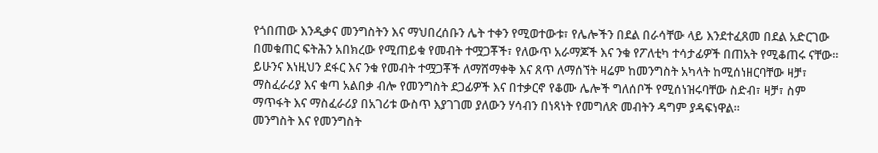የጎበጠው እንዲቃና መንግስትን እና ማህበረሰቡን ሌት ተቀን የሚወተውቱ፣ የሌሎችን በደል በራሳቸው ላይ እንደተፈጸመ በደል አድርገው በመቁጠር ፍትሕን አበክረው የሚጠይቁ የመብት ተሟጋቾች፣ የለውጥ አራማጆች እና ንቁ የፖለቲካ ተሳታፊዎች በጠአት የሚቆጠሩ ናቸው። ይሁንና እነዚህን ደፋር እና ንቁ የመብት ተሟጋቾች ለማሸማቀቅ እና ጸጥ ለማሰኘት ዛሬም ከመንግስት አካላት ከሚሰነዘርባቸው ዛቻ፣ ማስፈራሪያ እና ቁጣ አልበቃ ብሎ የመንግስት ደጋፊዎች እና በተቃርኖ የቆሙ ሌሎች ግለሰቦች የሚሰነዝሩባቸው ስድብ፣ ዛቻ፣ ስም ማጥፋት እና ማስፈራሪያ በአገሪቱ ውስጥ እያገገመ ያለውን ሃሳብን በነጻነት የመግለጽ መብትን ዳግም ያዳፍነዋል።
መንግስት እና የመንግስት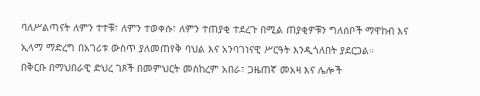ባለሥልጣናት ለምን ተተቹ፣ ለምን ተወቀሱ፣ ለምን ተጠያቂ ተደረጉ በሚል ጠያቂዎቹን ግለሰቦች ማዋከብ እና ኢላማ ማድረግ በአገሪቱ ውስጥ ያለመጠየቅ ባህል እና አንባገነናዊ ሥርዓት እንዲጎለበት ያደርጋል።
በቅርቡ በማህበራዊ ድህረ ገጾች በመምህርት መስከረም አበራ፣ ጋዜጠኛ መአዛ እና ሌሎች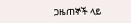ጋዜጠኞች ላይ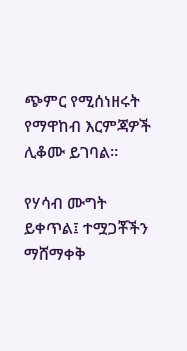ጭምር የሚሰነዘሩት የማዋከብ እርምጃዎች ሊቆሙ ይገባል።

የሃሳብ ሙግት ይቀጥል፤ ተሟጋቾችን ማሸማቀቅ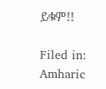ይቁም!!

Filed in: Amharic